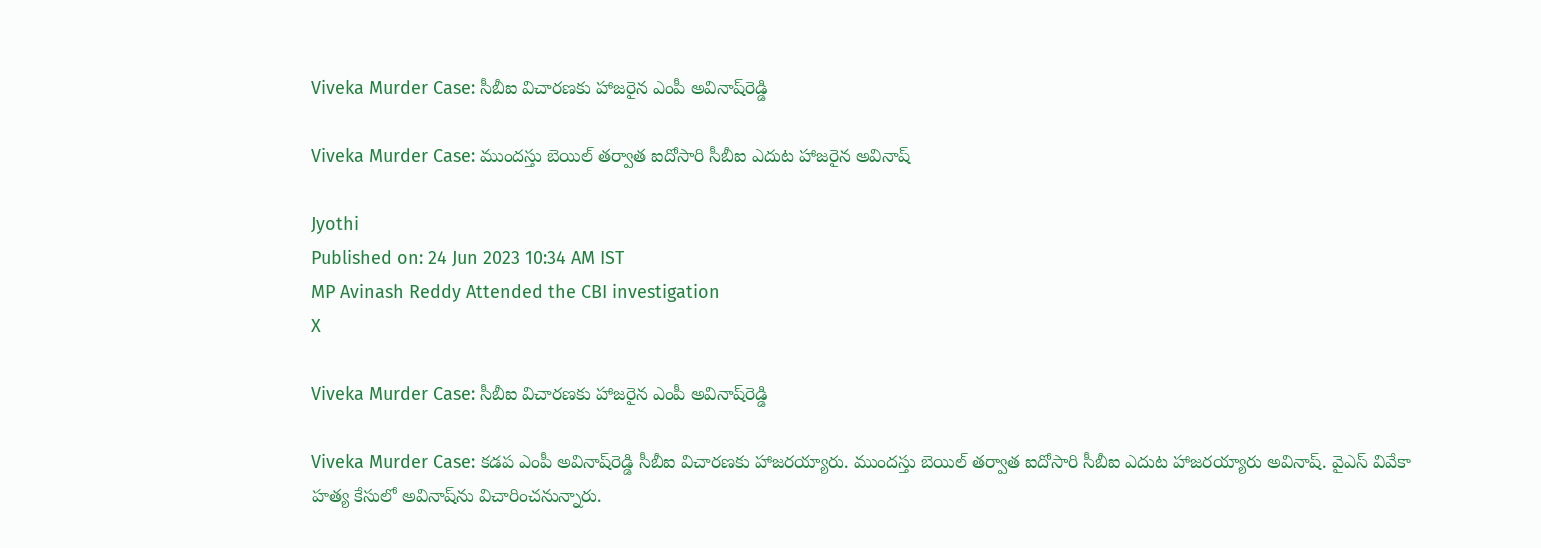Viveka Murder Case: సీబీఐ విచారణకు హాజరైన ఎంపీ అవినాష్‌రెడ్డి

Viveka Murder Case: ముందస్తు బెయిల్ తర్వాత ఐదోసారి సీబీఐ ఎదుట హాజరైన అవినాష్

Jyothi
Published on: 24 Jun 2023 10:34 AM IST
MP Avinash Reddy Attended the CBI investigation
X

Viveka Murder Case: సీబీఐ విచారణకు హాజరైన ఎంపీ అవినాష్‌రెడ్డి

Viveka Murder Case: కడప ఎంపీ అవినాష్‌రెడ్డి సీబీఐ విచారణకు హాజరయ్యారు. ముందస్తు బెయిల్ తర్వాత ఐదోసారి సీబీఐ ఎదుట హాజరయ్యారు అవినాష్. వైఎస్ వివేకా హత్య కేసులో అవినాష్‌ను విచారించనున్నారు.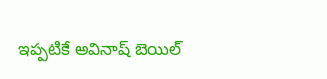ఇప్పటికే అవినాష్ బెయిల్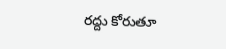రద్దు కోరుతూ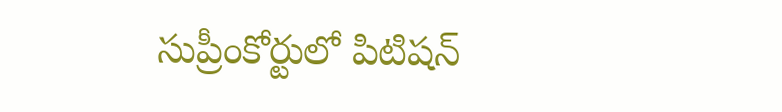సుప్రీంకోర్టులో పిటిషన్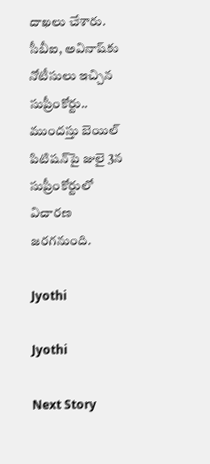దాఖలు చేశారు. సీబీఐ, అవినాష్‌కు నోటీసులు ఇచ్చిన సుప్రీంకోర్టు.. ముందస్తు బెయిల్ పిటిషన్‌పై జులై 3న సుప్రీంకోర్టులో విచారణ జరగనుంది.

Jyothi

Jyothi

Next Story